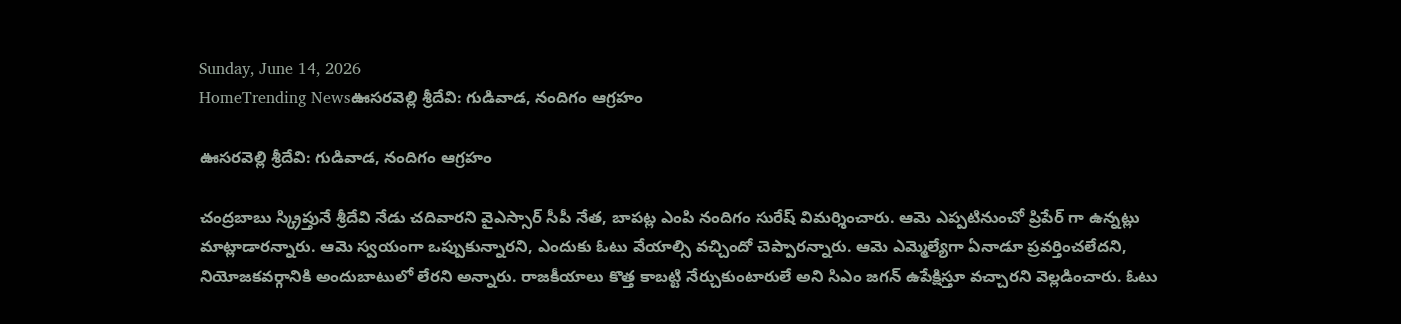Sunday, June 14, 2026
HomeTrending Newsఊసరవెల్లి శ్రీదేవి: గుడివాడ, నందిగం ఆగ్రహం

ఊసరవెల్లి శ్రీదేవి: గుడివాడ, నందిగం ఆగ్రహం

చంద్రబాబు స్క్రిప్తునే శ్రీదేవి నేడు చదివారని వైఎస్సార్ సీపీ నేత, బాపట్ల ఎంపి నందిగం సురేష్ విమర్శించారు. ఆమె ఎప్పటినుంచో ప్రిపేర్ గా ఉన్నట్లు మాట్లాడారన్నారు. ఆమె స్వయంగా ఒప్పుకున్నారని, ఎందుకు ఓటు వేయాల్సి వచ్చిందో చెప్పారన్నారు. ఆమె ఎమ్మెల్యేగా ఏనాడూ ప్రవర్తించలేదని, నియోజకవర్గానికి అందుబాటులో లేరని అన్నారు. రాజకీయాలు కొత్త కాబట్టి నేర్చుకుంటారులే అని సిఎం జగన్ ఉపేక్షిస్తూ వచ్చారని వెల్లడించారు. ఓటు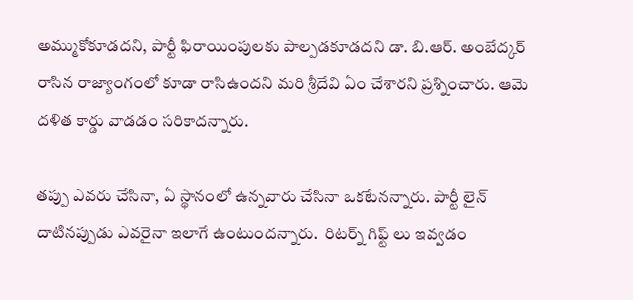అమ్ముకోకూడదని, పార్టీ ఫిరాయింపులకు పాల్పడకూడదని డా. బి.ఆర్. అంబేద్కర్ రాసిన రాజ్యాంగంలో కూడా రాసిఉందని మరి శ్రీదేవి ఏం చేశారని ప్రశ్నించారు. ఆమె దళిత కార్డు వాడడం సరికాదన్నారు.

తప్పు ఎవరు చేసినా, ఏ స్థానంలో ఉన్నవారు చేసినా ఒకటేనన్నారు. పార్టీ లైన్ దాటినప్పుడు ఎవరైనా ఇలాగే ఉంటుందన్నారు.  రిటర్న్ గిఫ్ట్ లు ఇవ్వడం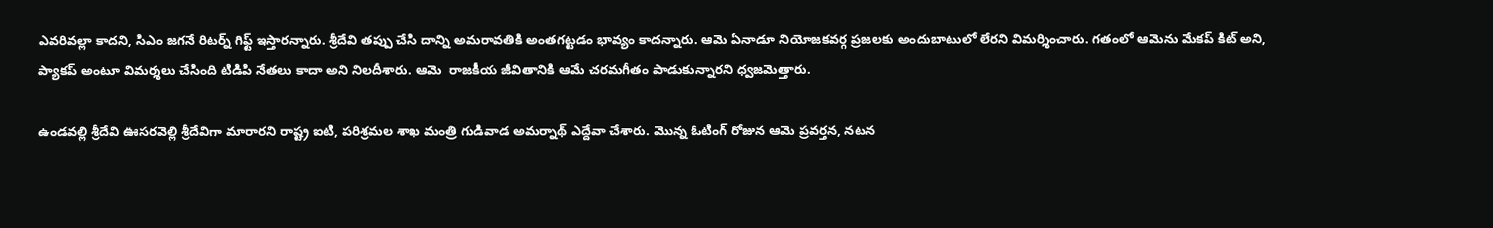ఎవరివల్లా కాదని, సిఎం జగనే రిటర్న్ గిఫ్ట్ ఇస్తారన్నారు. శ్రీదేవి తప్పు చేసి దాన్ని అమరావతికి అంతగట్టడం భావ్యం కాదన్నారు. ఆమె ఏనాడూ నియోజకవర్గ ప్రజలకు అందుబాటులో లేరని విమర్శించారు. గతంలో ఆమెను మేకప్ కిట్ అని, ప్యాకప్ అంటూ విమర్శలు చేసింది టిడిపి నేతలు కాదా అని నిలదీశారు. ఆమె  రాజకీయ జీవితానికి ఆమే చరమగీతం పాడుకున్నారని ధ్వజమెత్తారు.

ఉండవల్లి శ్రీదేవి ఊసరవెల్లి శ్రీదేవిగా మారారని రాష్ట్ర ఐటి, పరిశ్రమల శాఖ మంత్రి గుడివాడ అమర్నాథ్ ఎద్దేవా చేశారు. మొన్న ఓటింగ్ రోజున ఆమె ప్రవర్తన, నటన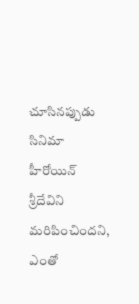చూసినప్పుడు సినిమా హీరోయిన్ శ్రీదేవిని మరిపించిందని, ఎంతో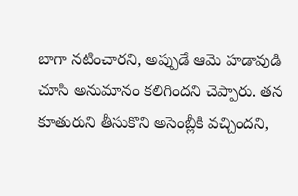బాగా నటించారని, అప్పుడే ఆమె హడావుడి చూసి అనుమానం కలిగిందని చెప్పారు. తన కూతురుని తీసుకొని అసెంబ్లీకి వచ్చిందని,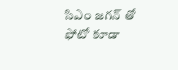సిఎం జగన్ తో ఫోటో కూడా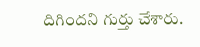దిగిందని గుర్తు చేశారు.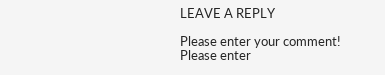LEAVE A REPLY

Please enter your comment!
Please enter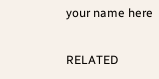your name here

RELATED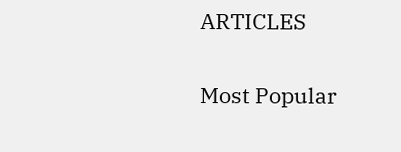ARTICLES

Most Popular